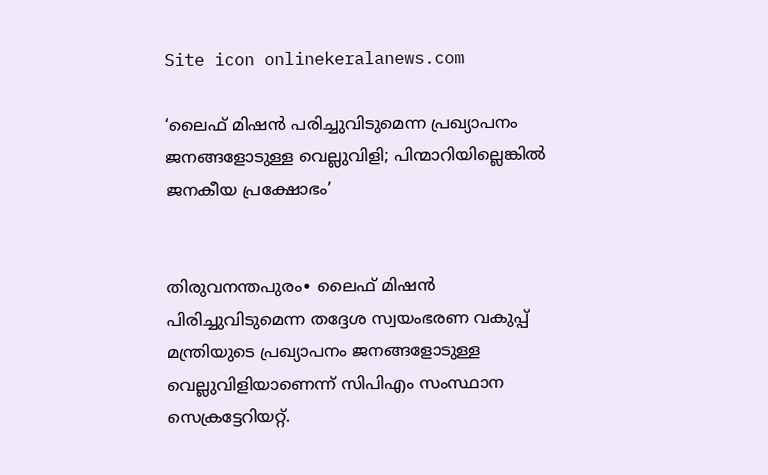Site icon onlinekeralanews.com

‘ലൈഫ് മിഷൻ പരിച്ചുവിടുമെന്ന പ്രഖ്യാപനം ജനങ്ങളോടുള്ള വെല്ലുവിളി; പിന്മാറിയില്ലെങ്കിൽ ജനകീയ പ്രക്ഷോഭം’


തിരുവനന്തപുരം∙ ലൈഫ്‌ മിഷന്‍ പിരിച്ചുവിടുമെന്ന തദ്ദേശ സ്വയംഭരണ വകുപ്പ്‌ മന്ത്രിയുടെ പ്രഖ്യാപനം ജനങ്ങളോടുള്ള വെല്ലുവിളിയാണെന്ന്‌ സിപിഎം സംസ്ഥാന സെക്രട്ടേറിയറ്റ്‌.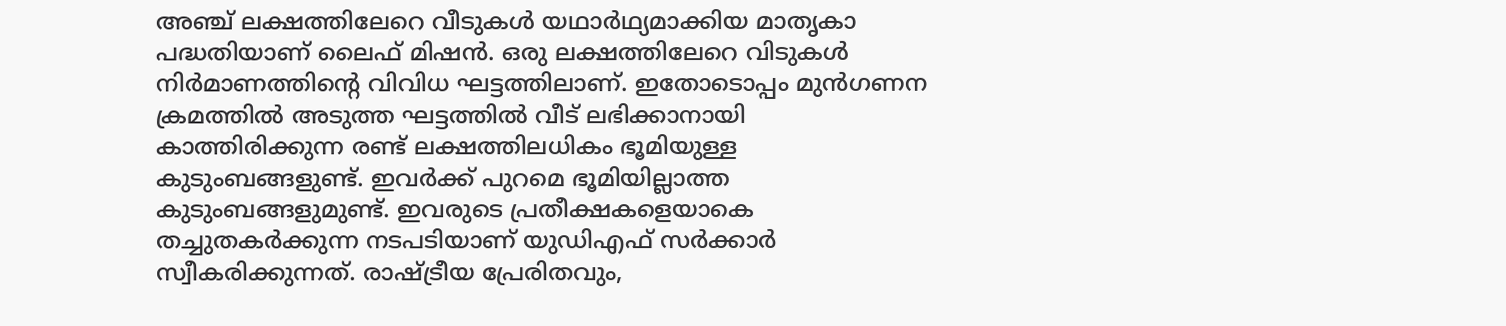അഞ്ച്‌ ലക്ഷത്തിലേറെ വീടുകള്‍ യഥാർഥ്യമാക്കിയ മാതൃകാ പദ്ധതിയാണ്‌ ലൈഫ്‌ മിഷന്‍. ഒരു ലക്ഷത്തിലേറെ വിടുകള്‍ നിർമാണത്തിന്റെ വിവിധ ഘട്ടത്തിലാണ്‌. ഇതോടൊപ്പം മുന്‍ഗണന ക്രമത്തില്‍ അടുത്ത ഘട്ടത്തില്‍ വീട്‌ ലഭിക്കാനായി കാത്തിരിക്കുന്ന രണ്ട്‌ ലക്ഷത്തിലധികം ഭൂമിയുള്ള കുടുംബങ്ങളുണ്ട്‌. ഇവര്‍ക്ക്‌ പുറമെ ഭൂമിയില്ലാത്ത കുടുംബങ്ങളുമുണ്ട്‌. ഇവരുടെ പ്രതീക്ഷകളെയാകെ തച്ചുതകര്‍ക്കുന്ന നടപടിയാണ്‌ യുഡിഎഫ്‌ സര്‍ക്കാര്‍ സ്വീകരിക്കുന്നത്‌. രാഷ്‌ട്രീയ പ്രേരിതവും,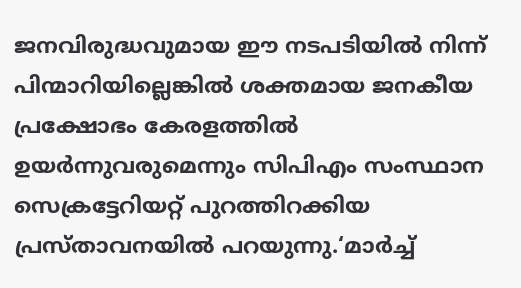ജനവിരുദ്ധവുമായ ഈ നടപടിയില്‍ നിന്ന്‌ പിന്മാറിയില്ലെങ്കില്‍ ശക്തമായ ജനകീയ പ്രക്ഷോഭം കേരളത്തില്‍ ഉയര്‍ന്നുവരുമെന്നും സിപിഎം സംസ്ഥാന സെക്രട്ടേറിയറ്റ് പുറത്തിറക്കിയ പ്രസ്താവനയിൽ പറയുന്നു.‘മാര്‍ച്ച്‌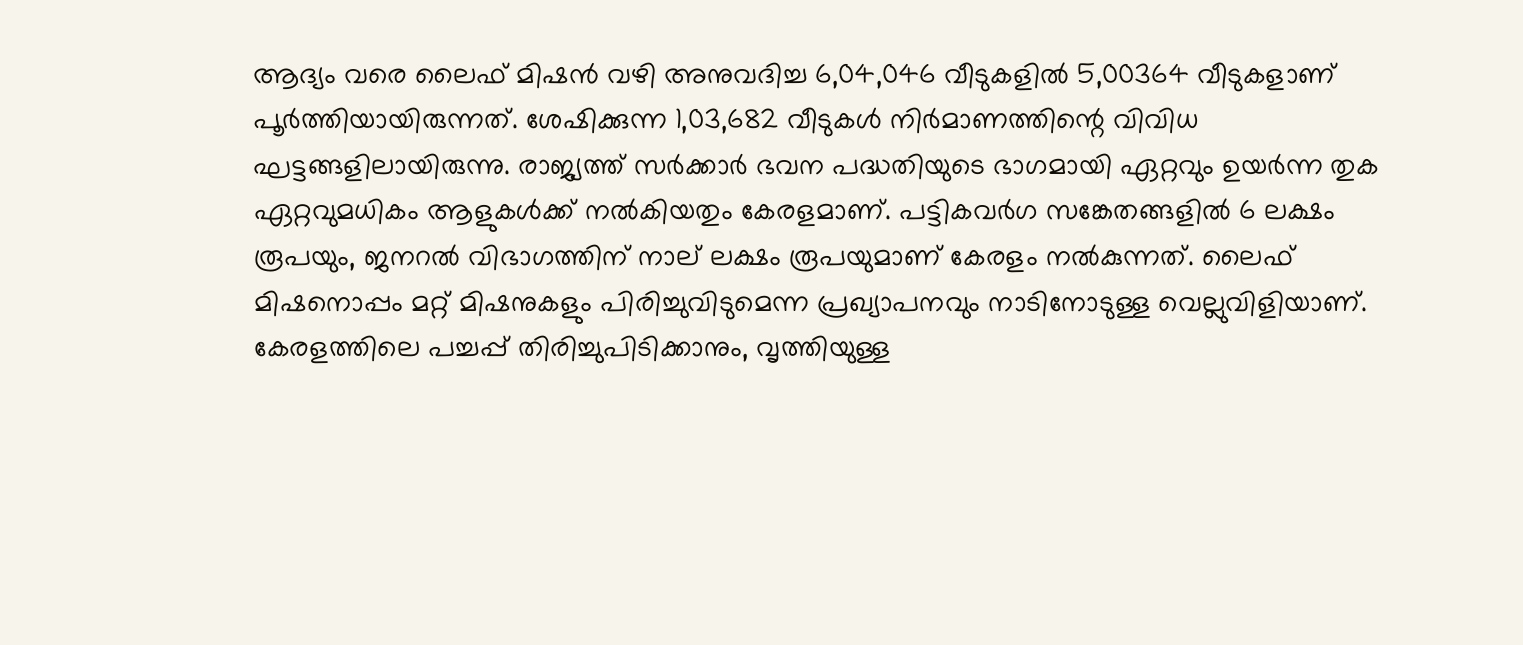ആദ്യം വരെ ലൈഫ്‌ മിഷന്‍ വഴി അനുവദിച്ച 6,04,046 വീടുകളില്‍ 5,00364 വീടുകളാണ്‌ പൂര്‍ത്തിയായിരുന്നത്‌. ശേഷിക്കുന്ന 1,03,682 വീടുകള്‍ നിർമാണത്തിന്റെ വിവിധ ഘട്ടങ്ങളിലായിരുന്നു. രാജ്യത്ത്‌ സര്‍ക്കാര്‍ ഭവന പദ്ധതിയുടെ ഭാഗമായി ഏറ്റവും ഉയര്‍ന്ന തുക ഏറ്റവുമധികം ആളുകള്‍ക്ക്‌ നല്‍കിയതും കേരളമാണ്‌. പട്ടികവര്‍ഗ സങ്കേതങ്ങളില്‍ 6 ലക്ഷം രൂപയും, ജനറല്‍ വിഭാഗത്തിന്‌ നാല്‌ ലക്ഷം രൂപയുമാണ്‌ കേരളം നല്‍കുന്നത്‌. ലൈഫ്‌ മിഷനൊപ്പം മറ്റ്‌ മിഷനുകളും പിരിച്ചുവിടുമെന്ന പ്രഖ്യാപനവും നാടിനോടുള്ള വെല്ലുവിളിയാണ്‌. കേരളത്തിലെ പച്ചപ്പ്‌ തിരിച്ചുപിടിക്കാനും, വൃത്തിയുള്ള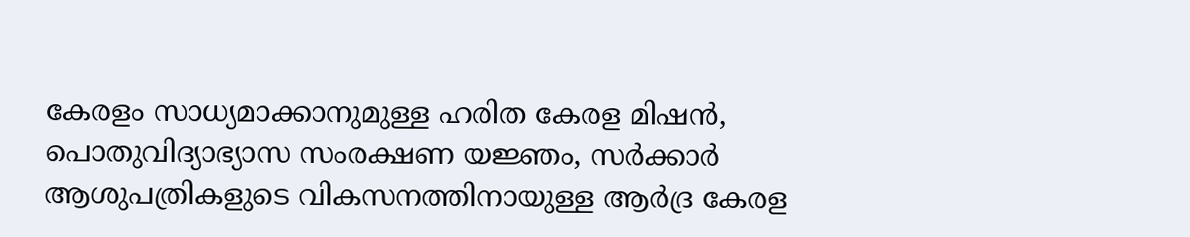കേരളം സാധ്യമാക്കാനുമുള്ള ഹരിത കേരള മിഷന്‍, പൊതുവിദ്യാഭ്യാസ സംരക്ഷണ യജ്ഞം, സര്‍ക്കാര്‍ ആശുപത്രികളുടെ വികസനത്തിനായുള്ള ആര്‍ദ്ര കേരള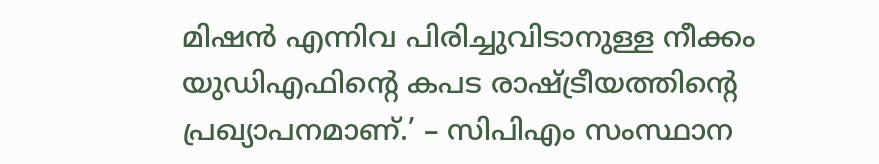മിഷന്‍ എന്നിവ പിരിച്ചുവിടാനുള്ള നീക്കം യുഡിഎഫിന്റെ കപട രാഷ്ട്രീയത്തിന്റെ പ്രഖ്യാപനമാണ്‌.’ – സിപിഎം സംസ്ഥാന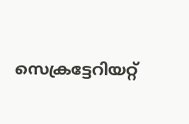സെക്രട്ടേറിയറ്റ്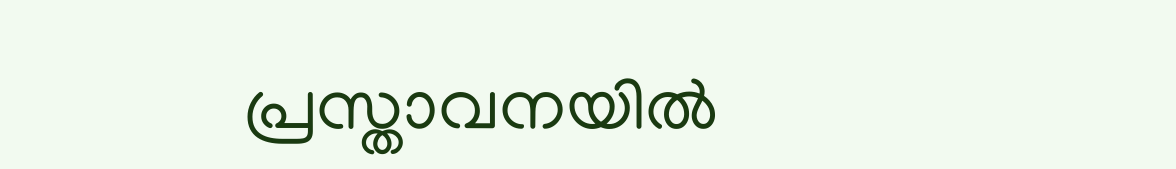പ്രസ്താവനയിൽ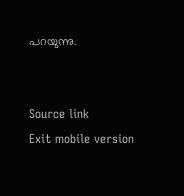പറയുന്നു.


Source link
Exit mobile version